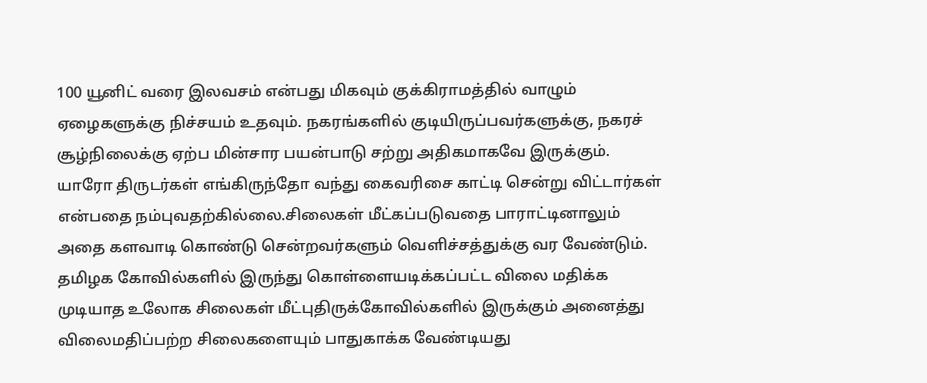100 யூனிட் வரை இலவசம் என்பது மிகவும் குக்கிராமத்தில் வாழும் ஏழைகளுக்கு நிச்சயம் உதவும். நகரங்களில் குடியிருப்பவர்களுக்கு, நகரச் சூழ்நிலைக்கு ஏற்ப மின்சார பயன்பாடு சற்று அதிகமாகவே இருக்கும்.
யாரோ திருடர்கள் எங்கிருந்தோ வந்து கைவரிசை காட்டி சென்று விட்டார்கள் என்பதை நம்புவதற்கில்லை.சிலைகள் மீட்கப்படுவதை பாராட்டினாலும் அதை களவாடி கொண்டு சென்றவர்களும் வெளிச்சத்துக்கு வர வேண்டும்.
தமிழக கோவில்களில் இருந்து கொள்ளையடிக்கப்பட்ட விலை மதிக்க முடியாத உலோக சிலைகள் மீட்புதிருக்கோவில்களில் இருக்கும் அனைத்து விலைமதிப்பற்ற சிலைகளையும் பாதுகாக்க வேண்டியது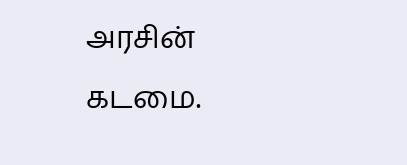அரசின் கடமை.